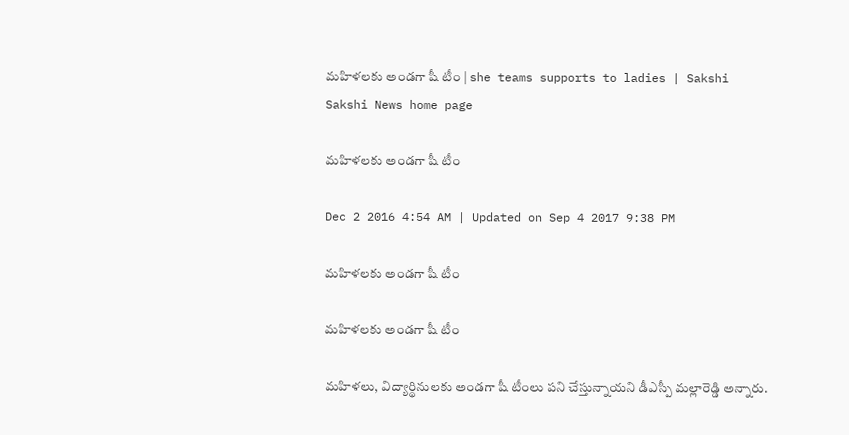మహిళలకు అండగా షీ టీం | she teams supports to ladies | Sakshi
Sakshi News home page

మహిళలకు అండగా షీ టీం

Dec 2 2016 4:54 AM | Updated on Sep 4 2017 9:38 PM

మహిళలకు అండగా షీ టీం

మహిళలకు అండగా షీ టీం

మహిళలు, విద్యార్థినులకు అండగా షీ టీంలు పని చేస్తున్నాయని డీఎస్పీ మల్లారెడ్డి అన్నారు.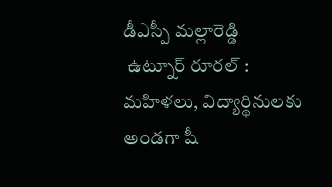డీఎస్పీ మల్లారెడ్డి
 ఉట్నూర్ రూరల్ : మహిళలు, విద్యార్థినులకు అండగా షీ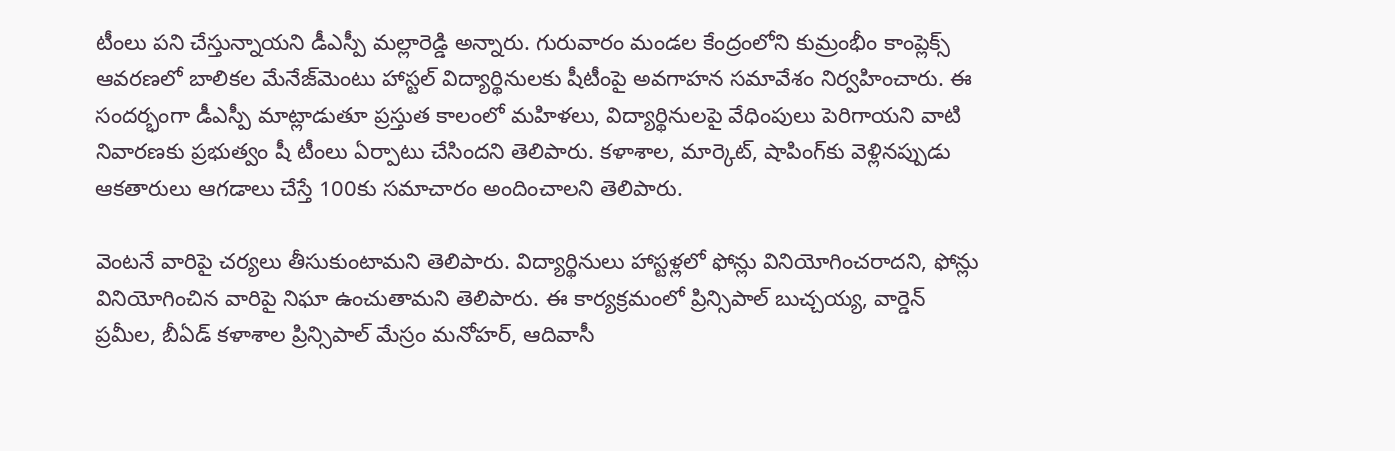టీంలు పని చేస్తున్నాయని డీఎస్పీ మల్లారెడ్డి అన్నారు. గురువారం మండల కేంద్రంలోని కుమ్రంభీం కాంప్లెక్స్ ఆవరణలో బాలికల మేనేజ్‌మెంటు హాస్టల్ విద్యార్థినులకు షీటీంపై అవగాహన సమావేశం నిర్వహించారు. ఈ సందర్భంగా డీఎస్పీ మాట్లాడుతూ ప్రస్తుత కాలంలో మహిళలు, విద్యార్థినులపై వేధింపులు పెరిగాయని వాటి నివారణకు ప్రభుత్వం షీ టీంలు ఏర్పాటు చేసిందని తెలిపారు. కళాశాల, మార్కెట్, షాపింగ్‌కు వెళ్లినప్పుడు ఆకతారులు ఆగడాలు చేస్తే 100కు సమాచారం అందించాలని తెలిపారు.

వెంటనే వారిపై చర్యలు తీసుకుంటామని తెలిపారు. విద్యార్థినులు హాస్టళ్లలో ఫోన్లు వినియోగించరాదని, ఫోన్లు వినియోగించిన వారిపై నిఘా ఉంచుతామని తెలిపారు. ఈ కార్యక్రమంలో ప్రిన్సిపాల్ బుచ్చయ్య, వార్డెన్ ప్రమీల, బీఏడ్ కళాశాల ప్రిన్సిపాల్ మేస్రం మనోహర్, ఆదివాసీ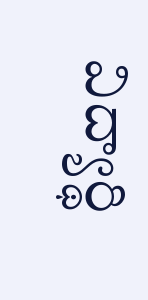విద్యార్థి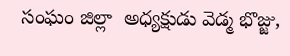సంఘం జిల్లా  అధ్యక్షుడు వెడ్మ భొజ్జు,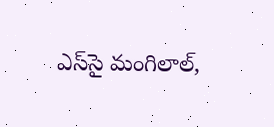ఎస్‌సై మంగిలాల్,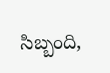సిబ్బంది,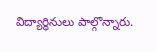విద్యార్థినులు పాల్గొన్నారు.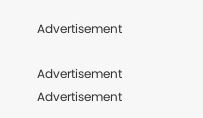Advertisement

Advertisement
Advertisement